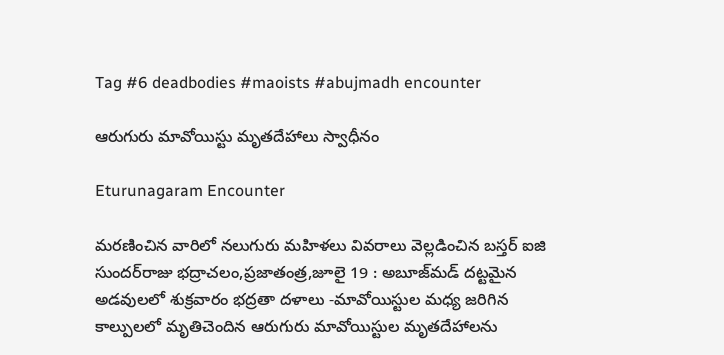Tag #6 deadbodies #maoists #abujmadh encounter

ఆరుగురు మావోయిస్టు మృతదేహాలు స్వాధీనం

Eturunagaram Encounter

మరణించిన వారిలో నలుగురు మహిళలు వివరాలు వెల్లడించిన బస్తర్‌ ఐజి సుందర్‌రాజు భద్రాచలం,ప్రజాతంత్ర,జూలై 19 : అబూజ్‌మడ్‌ దట్టమైన అడవులలో శుక్రవారం భద్రతా దళాలు -మావోయిస్టుల మధ్య జరిగిన కాల్పులలో మృతిచెందిన ఆరుగురు మావోయిస్టుల మృతదేహాలను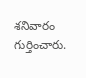శనివారం గుర్తించారు.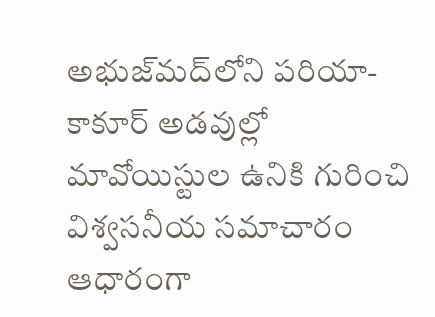అభుజ్‌మద్‌లోని పరియా-కాకూర్‌ అడవుల్లో మావోయిస్టుల ఉనికి గురించి విశ్వసనీయ సమాచారం ఆధారంగా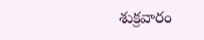శుక్రవారం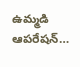ఉమ్మడి ఆపరేషన్‌…